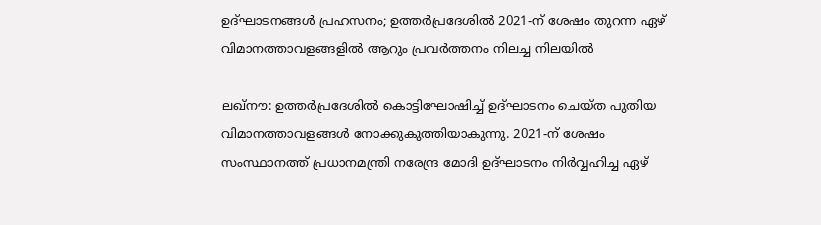ഉദ്ഘാടനങ്ങൾ പ്രഹസനം; ഉത്തർപ്രദേശിൽ 2021-ന് ശേഷം തുറന്ന ഏഴ് വിമാനത്താവളങ്ങളിൽ ആറും പ്രവർത്തനം നിലച്ച നിലയിൽ

ലഖ്നൗ: ഉത്തർപ്രദേശിൽ കൊട്ടിഘോഷിച്ച് ഉദ്ഘാടനം ചെയ്ത പുതിയ വിമാനത്താവളങ്ങൾ നോക്കുകുത്തിയാകുന്നു. 2021-ന് ശേഷം സംസ്ഥാനത്ത് പ്രധാനമന്ത്രി നരേന്ദ്ര മോദി ഉദ്ഘാടനം നിർവ്വഹിച്ച ഏഴ്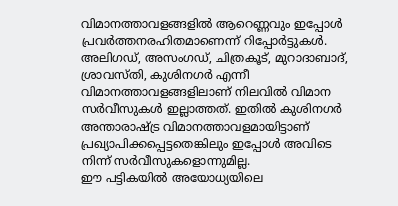വിമാനത്താവളങ്ങളിൽ ആറെണ്ണവും ഇപ്പോൾ പ്രവർത്തനരഹിതമാണെന്ന് റിപ്പോർട്ടുകൾ.
അലിഗഡ്, അസംഗഡ്, ചിത്രകൂട്, മുറാദാബാദ്, ശ്രാവസ്തി, കുശിനഗർ എന്നീ വിമാനത്താവളങ്ങളിലാണ് നിലവിൽ വിമാന സർവീസുകൾ ഇല്ലാത്തത്. ഇതിൽ കുശിനഗർ അന്താരാഷ്ട്ര വിമാനത്താവളമായിട്ടാണ് പ്രഖ്യാപിക്കപ്പെട്ടതെങ്കിലും ഇപ്പോൾ അവിടെ നിന്ന് സർവീസുകളൊന്നുമില്ല.
ഈ പട്ടികയിൽ അയോധ്യയിലെ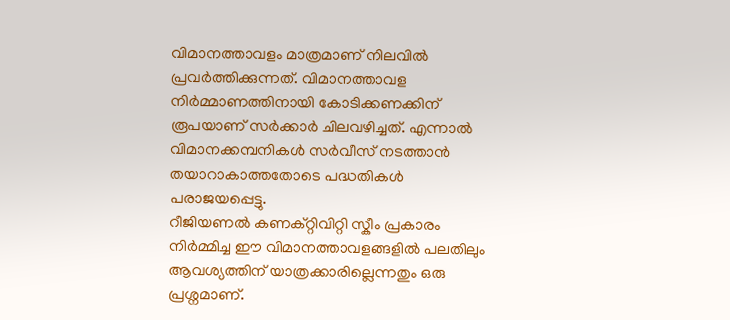വിമാനത്താവളം മാത്രമാണ് നിലവിൽ പ്രവർത്തിക്കുന്നത്. വിമാനത്താവള നിർമ്മാണത്തിനായി കോടിക്കണക്കിന് രൂപയാണ് സർക്കാർ ചിലവഴിച്ചത്. എന്നാൽ വിമാനക്കമ്പനികൾ സർവീസ് നടത്താൻ തയാറാകാത്തതോടെ പദ്ധതികൾ പരാജയപ്പെട്ടു.
റീജിയണൽ കണക്റ്റിവിറ്റി സ്കീം പ്രകാരം നിർമ്മിച്ച ഈ വിമാനത്താവളങ്ങളിൽ പലതിലും ആവശ്യത്തിന് യാത്രക്കാരില്ലെന്നതും ഒരു പ്രശ്നമാണ്.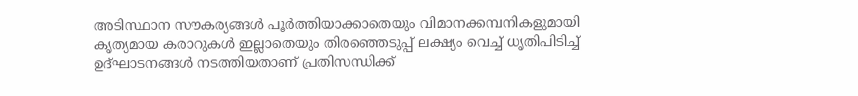അടിസ്ഥാന സൗകര്യങ്ങൾ പൂർത്തിയാക്കാതെയും വിമാനക്കമ്പനികളുമായി കൃത്യമായ കരാറുകൾ ഇല്ലാതെയും തിരഞ്ഞെടുപ്പ് ലക്ഷ്യം വെച്ച് ധൃതിപിടിച്ച് ഉദ്ഘാടനങ്ങൾ നടത്തിയതാണ് പ്രതിസന്ധിക്ക്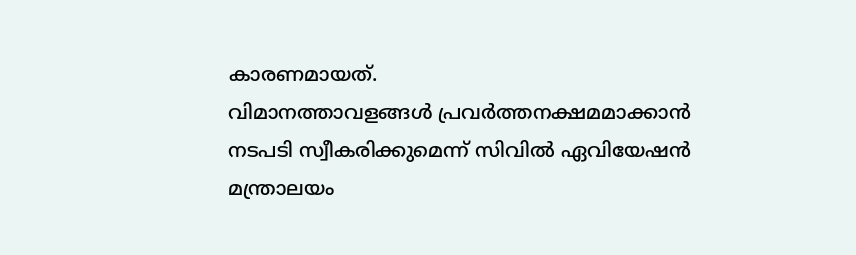കാരണമായത്.
വിമാനത്താവളങ്ങൾ പ്രവർത്തനക്ഷമമാക്കാൻ നടപടി സ്വീകരിക്കുമെന്ന് സിവിൽ ഏവിയേഷൻ മന്ത്രാലയം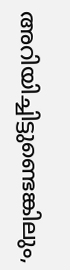അറിയിച്ചിട്ടുണ്ടെങ്കിലും,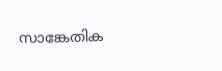സാങ്കേതിക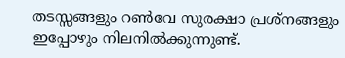തടസ്സങ്ങളും റൺവേ സുരക്ഷാ പ്രശ്നങ്ങളും ഇപ്പോഴും നിലനിൽക്കുന്നുണ്ട്.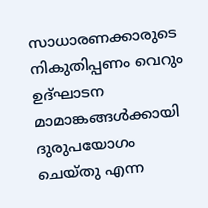സാധാരണക്കാരുടെ നികുതിപ്പണം വെറും ഉദ്ഘാടന മാമാങ്കങ്ങൾക്കായി ദുരുപയോഗം ചെയ്തു എന്ന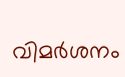വിമർശനം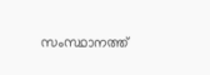സംസ്ഥാനത്ത്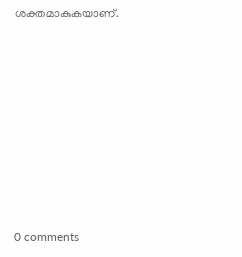ശക്തമാകുകയാണ്.










0 comments